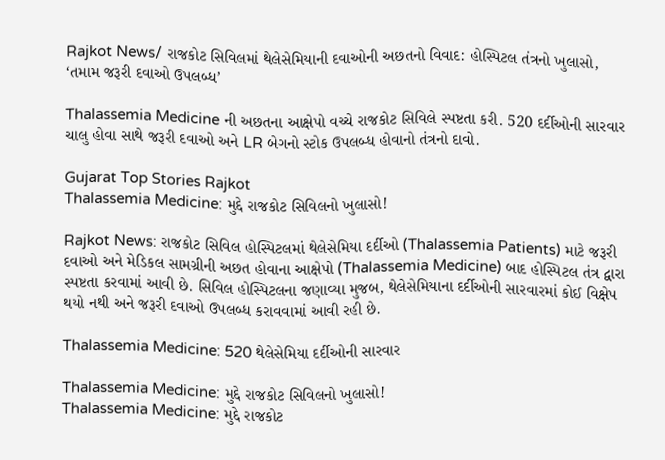Rajkot News/ રાજકોટ સિવિલમાં થેલેસેમિયાની દવાઓની અછતનો વિવાદ: હોસ્પિટલ તંત્રનો ખુલાસો, ‘તમામ જરૂરી દવાઓ ઉપલબ્ધ’

Thalassemia Medicine ની અછતના આક્ષેપો વચ્ચે રાજકોટ સિવિલે સ્પષ્ટતા કરી. 520 દર્દીઓની સારવાર ચાલુ હોવા સાથે જરૂરી દવાઓ અને LR બેગનો સ્ટોક ઉપલબ્ધ હોવાનો તંત્રનો દાવો.

Gujarat Top Stories Rajkot
Thalassemia Medicine: મુદ્દે રાજકોટ સિવિલનો ખુલાસો!

Rajkot News: રાજકોટ સિવિલ હોસ્પિટલમાં થેલેસેમિયા દર્દીઓ (Thalassemia Patients) માટે જરૂરી દવાઓ અને મેડિકલ સામગ્રીની અછત હોવાના આક્ષેપો (Thalassemia Medicine) બાદ હોસ્પિટલ તંત્ર દ્વારા સ્પષ્ટતા કરવામાં આવી છે. સિવિલ હોસ્પિટલના જણાવ્યા મુજબ, થેલેસેમિયાના દર્દીઓની સારવારમાં કોઈ વિક્ષેપ થયો નથી અને જરૂરી દવાઓ ઉપલબ્ધ કરાવવામાં આવી રહી છે.

Thalassemia Medicine: 520 થેલેસેમિયા દર્દીઓની સારવાર

Thalassemia Medicine: મુદ્દે રાજકોટ સિવિલનો ખુલાસો!
Thalassemia Medicine: મુદ્દે રાજકોટ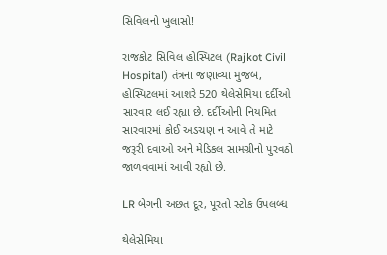સિવિલનો ખુલાસો!

રાજકોટ સિવિલ હોસ્પિટલ (Rajkot Civil Hospital) તંત્રના જણાવ્યા મુજબ, હોસ્પિટલમાં આશરે 520 થેલેસેમિયા દર્દીઓ સારવાર લઈ રહ્યા છે. દર્દીઓની નિયમિત સારવારમાં કોઈ અડચણ ન આવે તે માટે જરૂરી દવાઓ અને મેડિકલ સામગ્રીનો પુરવઠો જાળવવામાં આવી રહ્યો છે.

LR બેગની અછત દૂર, પૂરતો સ્ટોક ઉપલબ્ધ

થેલેસેમિયા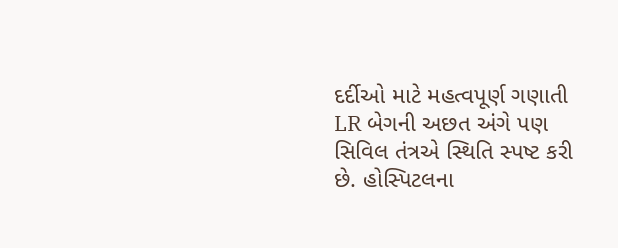દર્દીઓ માટે મહત્વપૂર્ણ ગણાતી LR બેગની અછત અંગે પણ સિવિલ તંત્રએ સ્થિતિ સ્પષ્ટ કરી છે. હોસ્પિટલના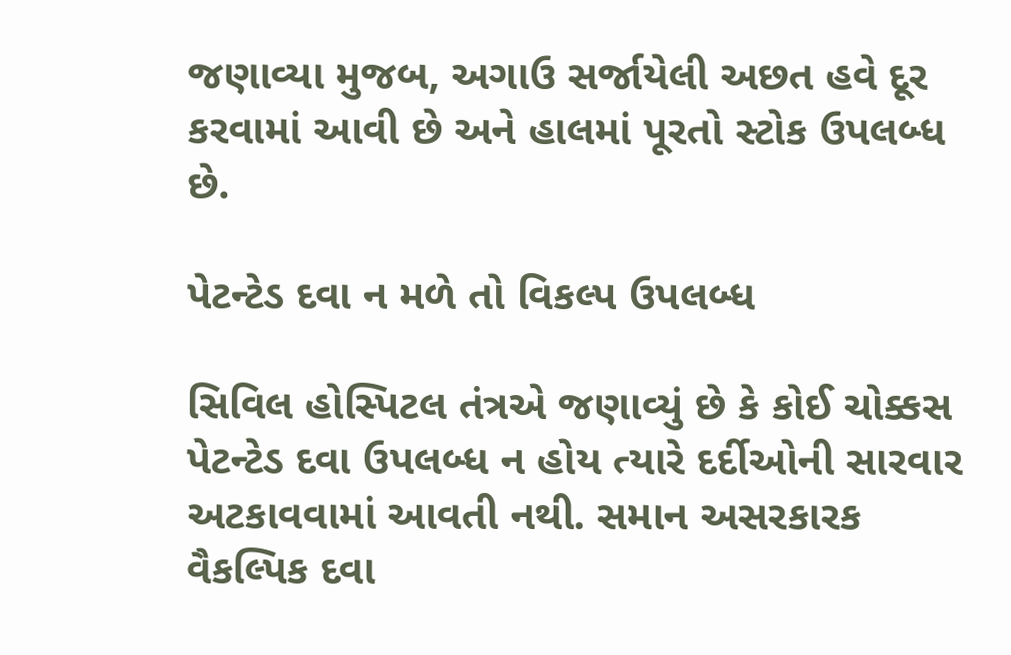જણાવ્યા મુજબ, અગાઉ સર્જાયેલી અછત હવે દૂર કરવામાં આવી છે અને હાલમાં પૂરતો સ્ટોક ઉપલબ્ધ છે.

પેટન્ટેડ દવા ન મળે તો વિકલ્પ ઉપલબ્ધ

સિવિલ હોસ્પિટલ તંત્રએ જણાવ્યું છે કે કોઈ ચોક્કસ પેટન્ટેડ દવા ઉપલબ્ધ ન હોય ત્યારે દર્દીઓની સારવાર અટકાવવામાં આવતી નથી. સમાન અસરકારક વૈકલ્પિક દવા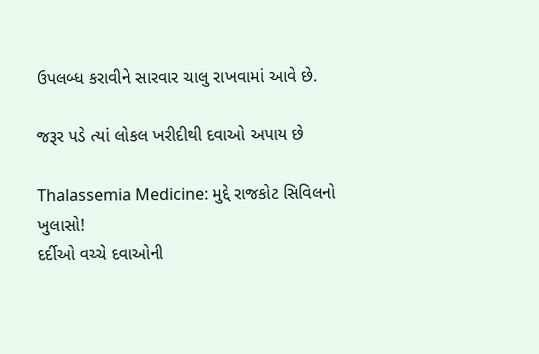ઉપલબ્ધ કરાવીને સારવાર ચાલુ રાખવામાં આવે છે.

જરૂર પડે ત્યાં લોકલ ખરીદીથી દવાઓ અપાય છે

Thalassemia Medicine: મુદ્દે રાજકોટ સિવિલનો ખુલાસો!
દર્દીઓ વચ્ચે દવાઓની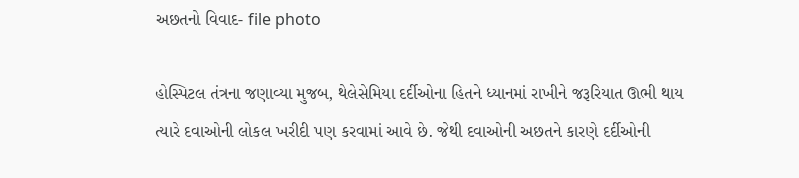અછતનો વિવાદ- file photo

હોસ્પિટલ તંત્રના જણાવ્યા મુજબ, થેલેસેમિયા દર્દીઓના હિતને ધ્યાનમાં રાખીને જરૂરિયાત ઊભી થાય ત્યારે દવાઓની લોકલ ખરીદી પણ કરવામાં આવે છે. જેથી દવાઓની અછતને કારણે દર્દીઓની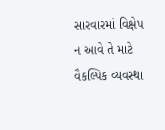સારવારમાં વિક્ષેપ ન આવે તે માટે વૈકલ્પિક વ્યવસ્થા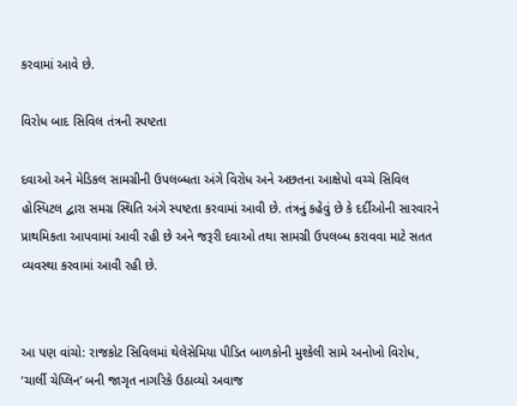કરવામાં આવે છે.

વિરોધ બાદ સિવિલ તંત્રની સ્પષ્ટતા

દવાઓ અને મેડિકલ સામગ્રીની ઉપલબ્ધતા અંગે વિરોધ અને અછતના આક્ષેપો વચ્ચે સિવિલ હોસ્પિટલ દ્વારા સમગ્ર સ્થિતિ અંગે સ્પષ્ટતા કરવામાં આવી છે. તંત્રનું કહેવું છે કે દર્દીઓની સારવારને પ્રાથમિકતા આપવામાં આવી રહી છે અને જરૂરી દવાઓ તથા સામગ્રી ઉપલબ્ધ કરાવવા માટે સતત વ્યવસ્થા કરવામાં આવી રહી છે.


આ પણ વાંચો: રાજકોટ સિવિલમાં થેલેસેમિયા પીડિત બાળકોની મુશ્કેલી સામે અનોખો વિરોધ, ‘ચાર્લી ચેપ્લિન’ બની જાગૃત નાગરિકે ઉઠાવ્યો અવાજ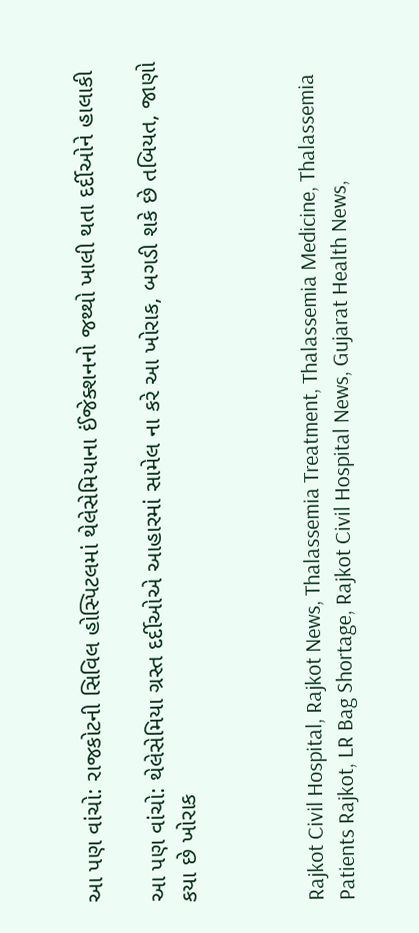આ પણ વાંચો: રાજકોટની સિવિલ હોસ્પિટલમાં થેલેસેમિયાના ઈંજેક્શનનો જથ્થો ખાલી થતા દર્દીઓને હાલાકી

આ પણ વાંચો: થેલેસેમિયા ગ્રસ્ત દર્દીઓએ આહારમાં સામેલ ના કરે આ ખોરાક, બગડી શકે છે તબિયત, જાણો કયા છે ખોરાક



Rajkot Civil Hospital, Rajkot News, Thalassemia Treatment, Thalassemia Medicine, Thalassemia Patients Rajkot, LR Bag Shortage, Rajkot Civil Hospital News, Gujarat Health News,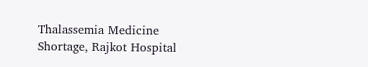Thalassemia Medicine Shortage, Rajkot Hospital